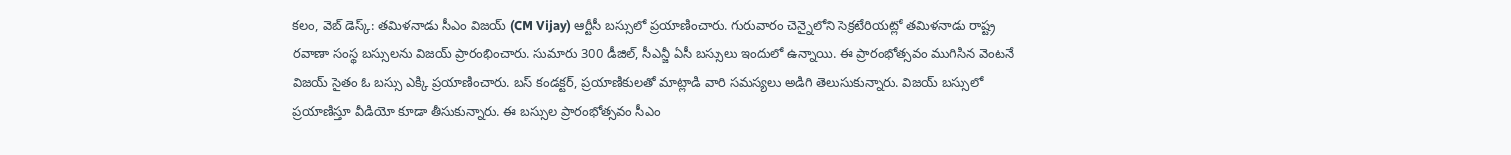కలం, వెబ్ డెస్క్: తమిళనాడు సీఎం విజయ్ (CM Vijay) ఆర్టీసీ బస్సులో ప్రయాణించారు. గురువారం చెన్నైలోని సెక్రటేరియట్లో తమిళనాడు రాష్ట్ర రవాణా సంస్థ బస్సులను విజయ్ ప్రారంభించారు. సుమారు 300 డీజిల్, సీఎన్జీ ఏసీ బస్సులు ఇందులో ఉన్నాయి. ఈ ప్రారంభోత్సవం ముగిసిన వెంటనే విజయ్ సైతం ఓ బస్సు ఎక్కి ప్రయాణించారు. బస్ కండక్టర్, ప్రయాణికులతో మాట్లాడి వారి సమస్యలు అడిగి తెలుసుకున్నారు. విజయ్ బస్సులో ప్రయాణిస్తూ వీడియో కూడా తీసుకున్నారు. ఈ బస్సుల ప్రారంభోత్సవం సీఎం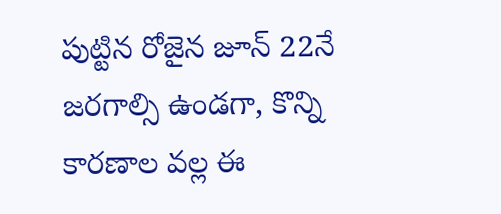పుట్టిన రోజైన జూన్ 22నే జరగాల్సి ఉండగా, కొన్ని కారణాల వల్ల ఈ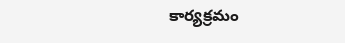కార్యక్రమం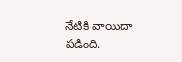నేటికి వాయిదా పడింది.